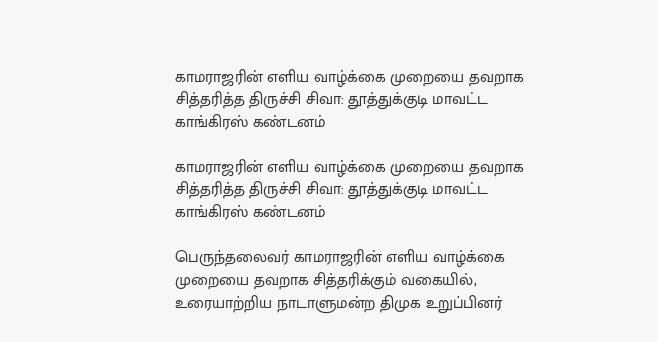காமராஜரின் எளிய வாழ்க்கை முறையை தவறாக சித்தரித்த திருச்சி சிவா: தூத்துக்குடி மாவட்ட காங்கிரஸ் கண்டனம்

காமராஜரின் எளிய வாழ்க்கை முறையை தவறாக சித்தரித்த திருச்சி சிவா: தூத்துக்குடி மாவட்ட காங்கிரஸ் கண்டனம்

பெருந்தலைவர் காமராஜரின் எளிய வாழ்க்கை முறையை தவறாக சித்தரிக்கும் வகையில், உரையாற்றிய நாடாளுமன்ற திமுக உறுப்பினர்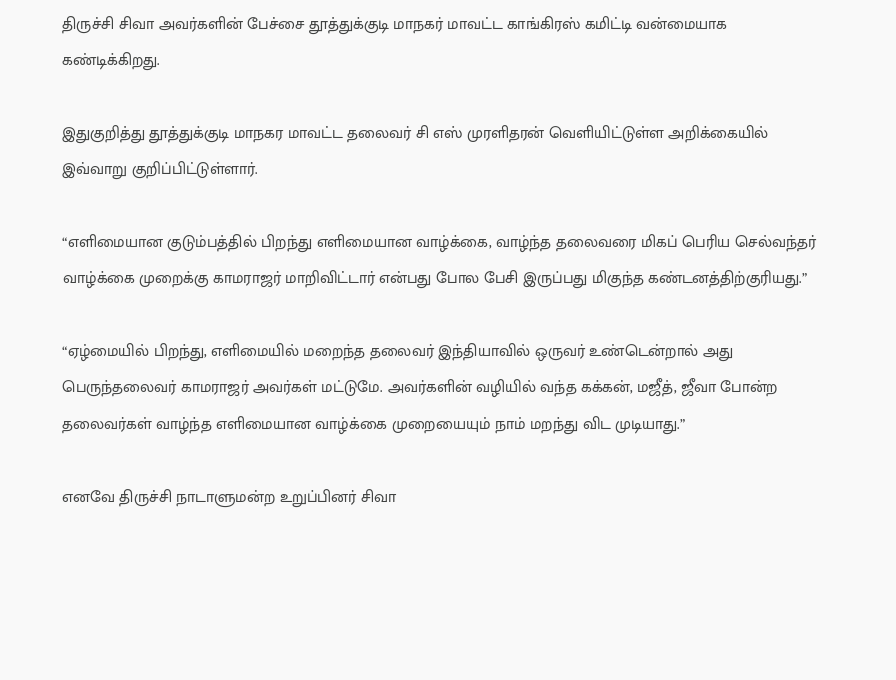திருச்சி சிவா அவர்களின் பேச்சை தூத்துக்குடி மாநகர் மாவட்ட காங்கிரஸ் கமிட்டி வன்மையாக கண்டிக்கிறது.

இதுகுறித்து தூத்துக்குடி மாநகர மாவட்ட தலைவர் சி எஸ் முரளிதரன் வெளியிட்டுள்ள அறிக்கையில் இவ்வாறு குறிப்பிட்டுள்ளார்.

“எளிமையான குடும்பத்தில் பிறந்து எளிமையான வாழ்க்கை, வாழ்ந்த தலைவரை மிகப் பெரிய செல்வந்தர் வாழ்க்கை முறைக்கு காமராஜர் மாறிவிட்டார் என்பது போல பேசி இருப்பது மிகுந்த கண்டனத்திற்குரியது.”

“ஏழ்மையில் பிறந்து, எளிமையில் மறைந்த தலைவர் இந்தியாவில் ஒருவர் உண்டென்றால் அது பெருந்தலைவர் காமராஜர் அவர்கள் மட்டுமே. அவர்களின் வழியில் வந்த கக்கன், மஜீத், ஜீவா போன்ற தலைவர்கள் வாழ்ந்த எளிமையான வாழ்க்கை முறையையும் நாம் மறந்து விட முடியாது.”

எனவே திருச்சி நாடாளுமன்ற உறுப்பினர் சிவா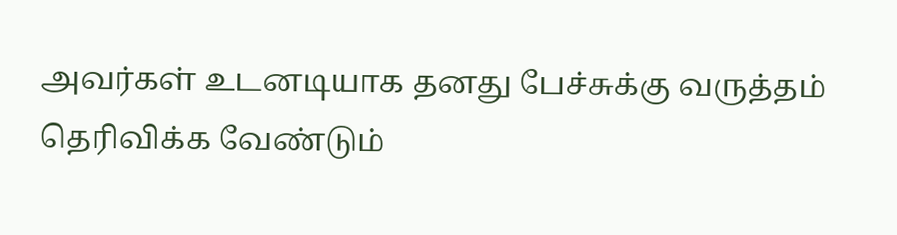அவர்கள் உடனடியாக தனது பேச்சுக்கு வருத்தம் தெரிவிக்க வேண்டும்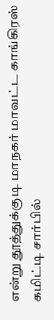என்று தூத்துக்குடி மாநகர் மாவட்ட காங்கிரஸ் கமிட்டி சார்பில்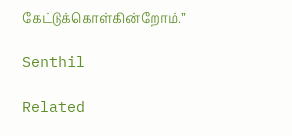கேட்டுக்கொள்கின்றோம்.”

Senthil

Related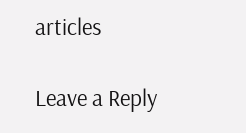articles

Leave a Reply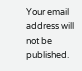Your email address will not be published.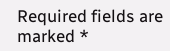Required fields are marked *